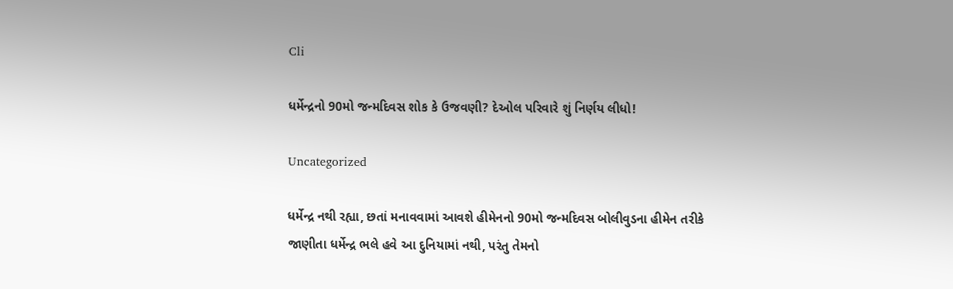Cli

ધર્મેન્દ્રનો 90મો જન્મદિવસ શોક કે ઉજવણી? દેઓલ પરિવારે શું નિર્ણય લીધો!

Uncategorized

ધર્મેન્દ્ર નથી રહ્યા, છતાં મનાવવામાં આવશે હીમેનનો 90મો જન્મદિવસ બોલીવુડના હીમેન તરીકે જાણીતા ધર્મેન્દ્ર ભલે હવે આ દુનિયામાં નથી, પરંતુ તેમનો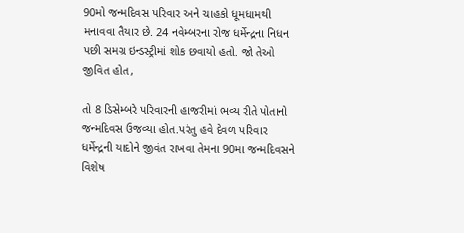90મો જન્મદિવસ પરિવાર અને ચાહકો ધૂમધામથી મનાવવા તૈયાર છે. 24 નવેમ્બરના રોજ ધર્મેન્દ્રના નિધન પછી સમગ્ર ઇન્ડસ્ટ્રીમાં શોક છવાયો હતો. જો તેઓ જીવિત હોત,

તો 8 ડિસેમ્બરે પરિવારની હાજરીમાં ભવ્ય રીતે પોતાનો જન્મદિવસ ઉજવ્યા હોત.પરંતુ હવે દેવળ પરિવાર ધર્મેન્દ્રની યાદોને જીવંત રાખવા તેમના 90મા જન્મદિવસને વિશેષ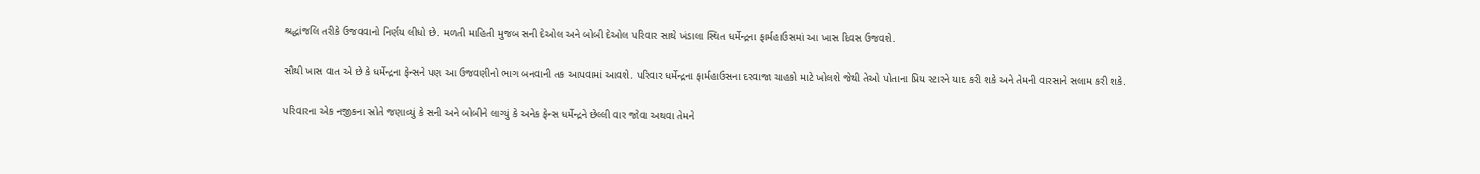શ્રદ્ધાંજલિ તરીકે ઉજવવાનો નિર્ણય લીધો છે. મળતી માહિતી મુજબ સની દેઓલ અને બોબી દેઓલ પરિવાર સાથે ખંડાલા સ્થિત ધર્મેન્દ્રના ફાર્મહાઉસમાં આ ખાસ દિવસ ઉજવશે.

સૌથી ખાસ વાત એ છે કે ધર્મેન્દ્રના ફેન્સને પણ આ ઉજવણીનો ભાગ બનવાની તક આપવામાં આવશે. પરિવાર ધર્મેન્દ્રના ફાર્મહાઉસના દરવાજા ચાહકો માટે ખોલશે જેથી તેઓ પોતાના પ્રિય સ્ટારને યાદ કરી શકે અને તેમની વારસાને સલામ કરી શકે.

પરિવારના એક નજીકના સ્રોતે જણાવ્યું કે સની અને બોબીને લાગ્યું કે અનેક ફેન્સ ધર્મેન્દ્રને છેલ્લી વાર જોવા અથવા તેમને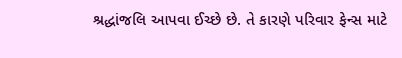શ્રદ્ધાંજલિ આપવા ઈચ્છે છે. તે કારણે પરિવાર ફેન્સ માટે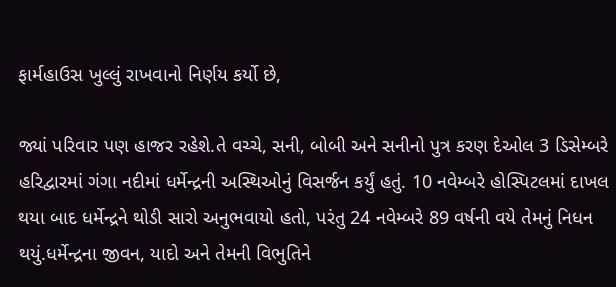ફાર્મહાઉસ ખુલ્લું રાખવાનો નિર્ણય કર્યો છે,

જ્યાં પરિવાર પણ હાજર રહેશે.તે વચ્ચે, સની, બોબી અને સનીનો પુત્ર કરણ દેઓલ 3 ડિસેમ્બરે હરિદ્વારમાં ગંગા નદીમાં ધર્મેન્દ્રની અસ્થિઓનું વિસર્જન કર્યું હતું. 10 નવેમ્બરે હોસ્પિટલમાં દાખલ થયા બાદ ધર્મેન્દ્રને થોડી સારો અનુભવાયો હતો, પરંતુ 24 નવેમ્બરે 89 વર્ષની વયે તેમનું નિધન થયું.ધર્મેન્દ્રના જીવન, યાદો અને તેમની વિભુતિને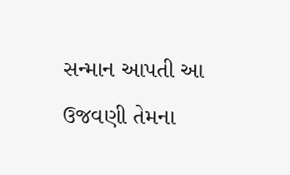સન્માન આપતી આ ઉજવણી તેમના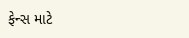ફેન્સ માટે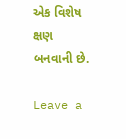એક વિશેષ ક્ષણ બનવાની છે.

Leave a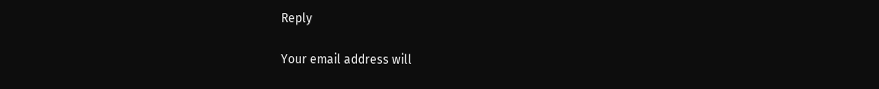Reply

Your email address will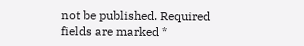not be published. Required fields are marked *